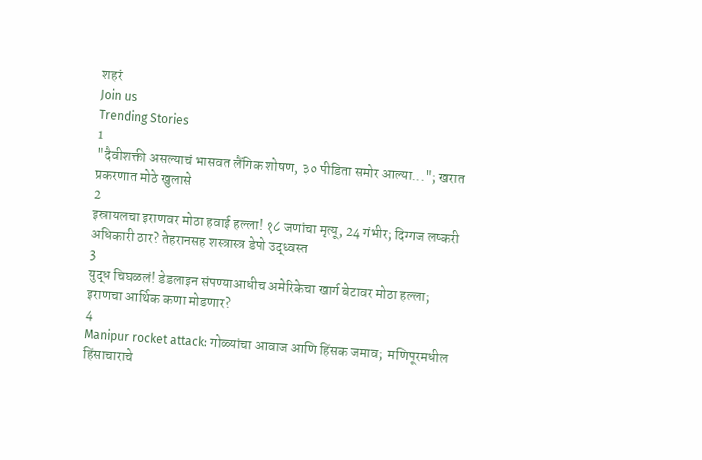शहरं
Join us
Trending Stories
1
"दैवीशक्ती असल्याचं भासवत लैंगिक शोषण, ३० पीडिता समोर आल्या..."; खरात प्रकरणात मोठे खुलासे
2
इस्रायलचा इराणवर मोठा हवाई हल्ला! १८ जणांचा मृत्यू, 24 गंभीर; दिग्गज लष्करी अधिकारी ठार? तेहरानसह शस्त्रास्त्र डेपो उद्ध्वस्त
3
युद्ध चिघळलं! डेडलाइन संपण्याआधीच अमेरिकेचा खार्ग बेटावर मोठा हल्ला; इराणचा आर्थिक कणा मोडणार?
4
Manipur rocket attack: गोळ्यांचा आवाज आणि हिंसक जमाव;  मणिपूरमधील हिंसाचाराचे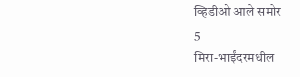व्हिडीओ आले समोर
5
मिरा-भाईंदरमधील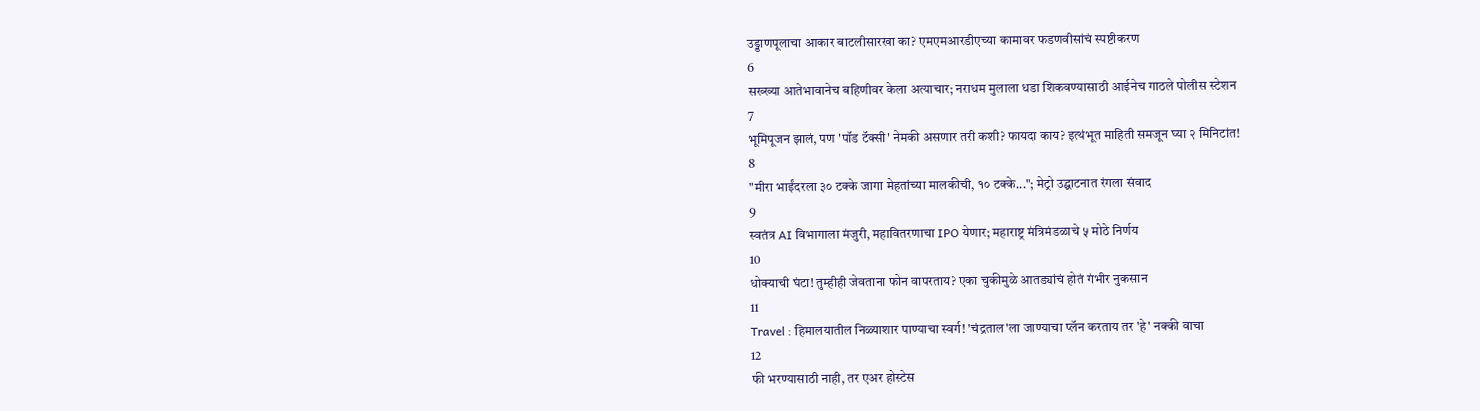उड्डाणपूलाचा आकार बाटलीसारखा का? एमएमआरडीएच्या कामावर फडणवीसांचं स्पष्टीकरण
6
सख्ख्या आतेभावानेच बहिणीवर केला अत्याचार; नराधम मुलाला धडा शिकवण्यासाठी आईनेच गाठले पोलीस स्टेशन
7
भूमिपूजन झालं, पण 'पॉड टॅक्सी' नेमकी असणार तरी कशी? फायदा काय? इत्थंभूत माहिती समजून घ्या २ मिनिटांत!
8
"मीरा भाईंदरला ३० टक्के जागा मेहतांच्या मालकीची, १० टक्के..."; मेट्रो उद्घाटनात रंगला संवाद
9
स्वतंत्र AI विभागाला मंजुरी, महावितरणाचा IPO येणार; महाराष्ट्र मंत्रिमंडळाचे ५ मोठे निर्णय
10
धोक्याची घंटा! तुम्हीही जेवताना फोन वापरताय? एका चुकीमुळे आतड्यांचं होतं गंभीर नुकसान
11
Travel : हिमालयातील निळ्याशार पाण्याचा स्वर्ग! 'चंद्रताल'ला जाण्याचा प्लॅन करताय तर 'हे' नक्की वाचा
12
फी भरण्यासाठी नाही, तर एअर होस्टेस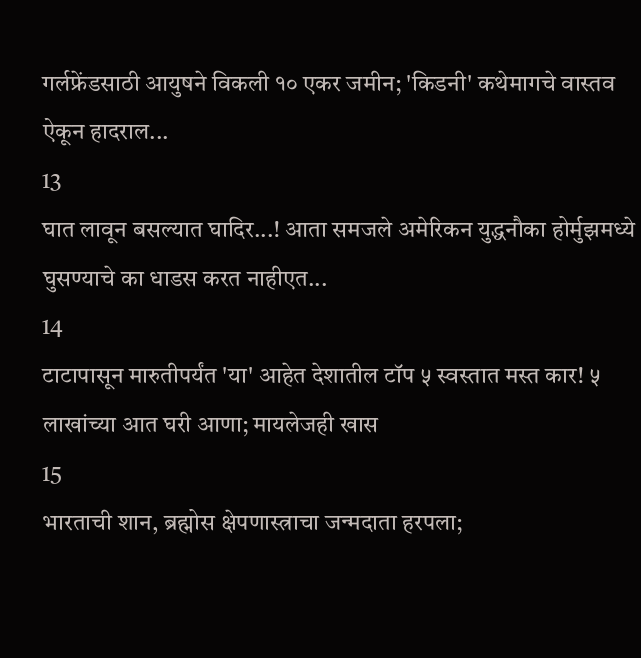गर्लफ्रेंडसाठी आयुषने विकली १० एकर जमीन; 'किडनी' कथेमागचे वास्तव ऐकून हादराल...
13
घात लावून बसल्यात घादिर...! आता समजले अमेरिकन युद्धनौका होर्मुझमध्ये घुसण्याचे का धाडस करत नाहीएत...
14
टाटापासून मारुतीपर्यंत 'या' आहेत देशातील टॉप ५ स्वस्तात मस्त कार! ५ लाखांच्या आत घरी आणा; मायलेजही खास
15
भारताची शान, ब्रह्मोस क्षेपणास्त्राचा जन्मदाता हरपला;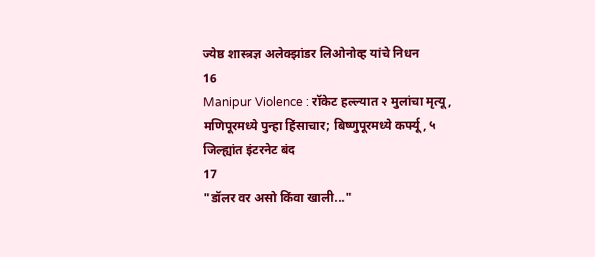ज्येष्ठ शास्त्रज्ञ अलेक्झांडर लिओनोव्ह यांचे निधन
16
Manipur Violence : रॉकेट हल्ल्यात २ मुलांचा मृत्यू, मणिपूरमध्ये पुन्हा हिंसाचार; बिष्णुपूरमध्ये कर्फ्यू, ५ जिल्ह्यांत इंटरनेट बंद
17
"डॉलर वर असो किंवा खाली..."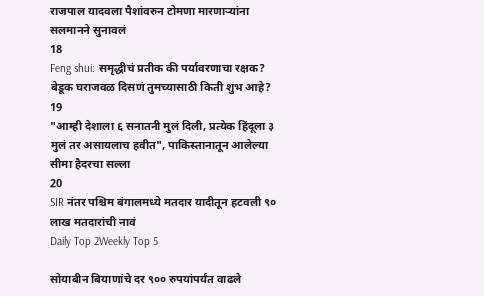राजपाल यादवला पैशांवरुन टोमणा मारणाऱ्यांना सलमानने सुनावलं
18
Feng shui: समृद्धीचं प्रतीक की पर्यावरणाचा रक्षक? बेडूक घराजवळ दिसणं तुमच्यासाठी किती शुभ आहे?
19
"आम्ही देशाला ६ सनातनी मुलं दिली, प्रत्येक हिंदूला ३ मुलं तर असायलाच हवीत", पाकिस्तानातून आलेल्या सीमा हैदरचा सल्ला
20
SIR नंतर पश्चिम बंगालमध्ये मतदार यादीतून हटवली ९० लाख मतदारांची नावं
Daily Top 2Weekly Top 5

सोयाबीन बियाणांचे दर ९०० रुपयांपर्यंत वाढले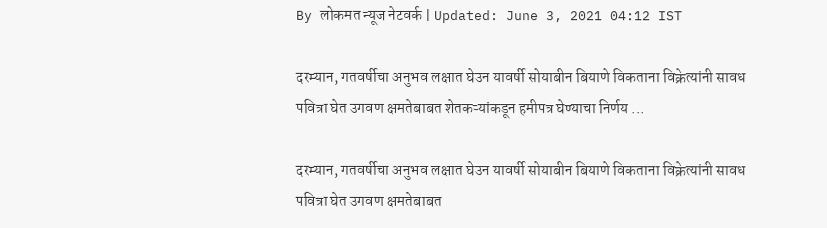By लोकमत न्यूज नेटवर्क | Updated: June 3, 2021 04:12 IST

दरम्यान, गतवर्षीचा अनुभव लक्षात घेउन यावर्षी सोयाबीन बियाणे विकताना विक्रेत्यांनी सावध पवित्रा घेत उगवण क्षमतेबाबत शेतकऱ्यांकडून हमीपत्र घेण्याचा निर्णय ...

दरम्यान, गतवर्षीचा अनुभव लक्षात घेउन यावर्षी सोयाबीन बियाणे विकताना विक्रेत्यांनी सावध पवित्रा घेत उगवण क्षमतेबाबत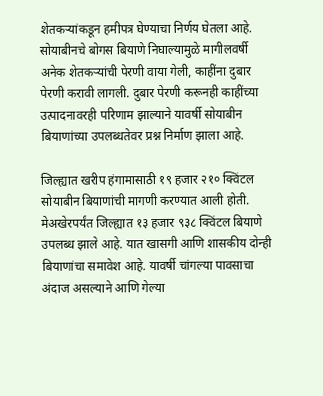शेतकऱ्यांकडून हमीपत्र घेण्याचा निर्णय घेतला आहे. सोयाबीनचे बोगस बियाणे निघाल्यामुळे मागीलवर्षी अनेक शेतकऱ्यांची पेरणी वाया गेली, काहींना दुबार पेरणी करावी लागली. दुबार पेरणी करूनही काहींच्या उत्पादनावरही परिणाम झाल्याने यावर्षी सोयाबीन बियाणांच्या उपलब्धतेवर प्रश्न निर्माण झाला आहे.

जिल्ह्यात खरीप हंगामासाठी १९ हजार २१० क्विंटल सोयाबीन बियाणांची मागणी करण्यात आली होती. मेअखेरपर्यंत जिल्ह्यात १३ हजार ९३८ क्विंटल बियाणे उपलब्ध झाले आहे. यात खासगी आणि शासकीय दोन्ही बियाणांचा समावेश आहे. यावर्षी चांगल्या पावसाचा अंदाज असल्याने आणि गेल्या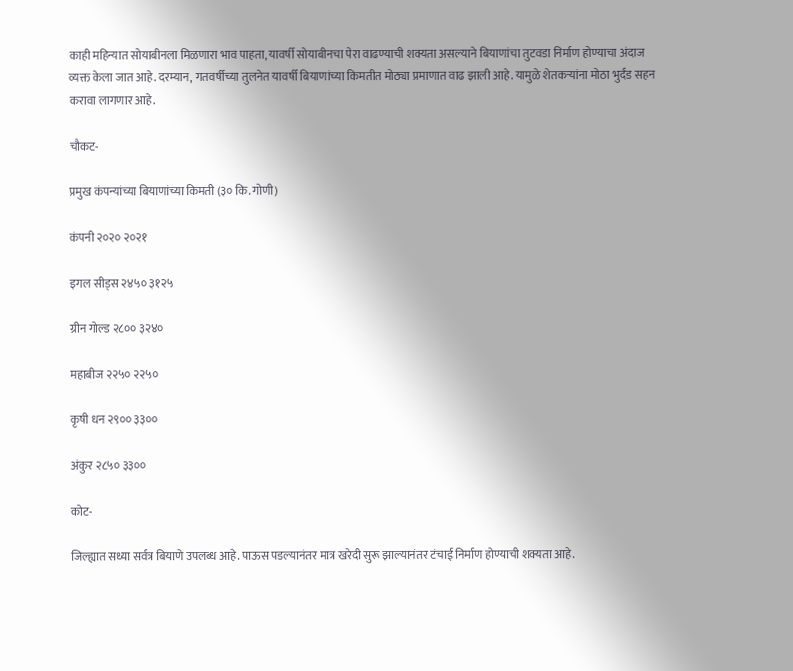काही महिन्यात सोयाबीनला मिळणारा भाव पाहता, यावर्षी सोयाबीनचा पेरा वाढण्याची शक्यता असल्याने बियाणांचा तुटवडा निर्माण होण्याचा अंदाज व्यक्त केला जात आहे. दरम्यान, गतवर्षीच्या तुलनेत यावर्षी बियाणांच्या किमतीत मोठ्या प्रमाणात वाढ झाली आहे. यामुळे शेतकऱ्यांना मोठा भुर्दंड सहन करावा लागणार आहे.

चौकट-

प्रमुख कंपन्यांच्या बियाणांच्या किमती (३० कि. गोणी)

कंपनी २०२० २०२१

इगल सीड्‌स‌ २४५० ३१२५

ग्रीन गोल्ड २८०० ३२४०

महाबीज २२५० २२५०

कृषी धन २९०० ३३००

अंकुर २८५० ३३००

कोट-

जिल्ह्यात सध्या सर्वत्र बियाणे उपलब्ध आहे. पाऊस पडल्यानंतर मात्र खरेदी सुरू झाल्यानंतर टंचाई निर्माण होण्याची शक्यता आहे.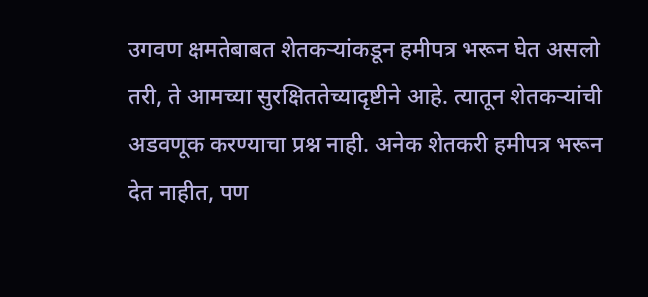उगवण क्षमतेबाबत शेतकऱ्यांकडून हमीपत्र भरून घेत असलो तरी, ते आमच्या सुरक्षिततेच्यादृष्टीने आहे. त्यातून शेतकऱ्यांची अडवणूक करण्याचा प्रश्न नाही. अनेक शेतकरी हमीपत्र भरून देत नाहीत, पण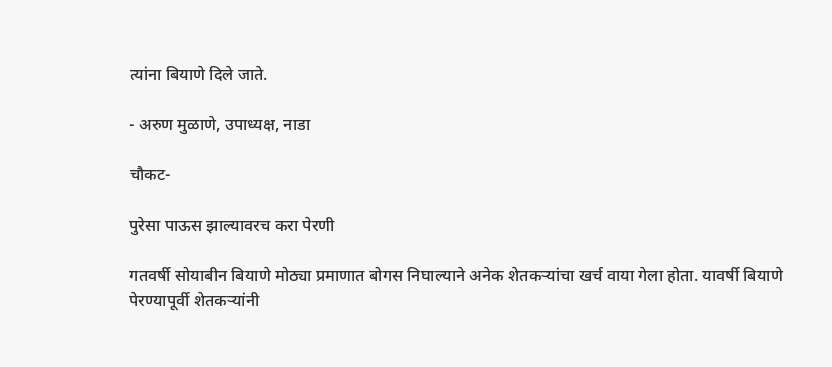त्यांना बियाणे दिले जाते.

- अरुण मुळाणे, उपाध्यक्ष, नाडा

चौकट-

पुरेसा पाऊस झाल्यावरच करा पेरणी

गतवर्षी सोयाबीन बियाणे मोठ्या प्रमाणात बोगस निघाल्याने अनेक शेतकऱ्यांचा खर्च वाया गेला होता. यावर्षी बियाणे पेरण्यापूर्वी शेतकऱ्यांनी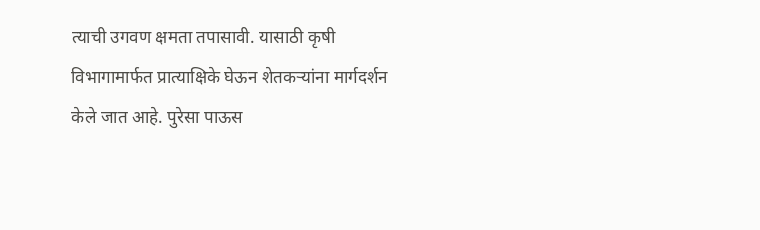त्याची उगवण क्षमता तपासावी. यासाठी कृषी विभागामार्फत प्रात्याक्षिके घेऊन शेतकऱ्यांना मार्गदर्शन केले जात आहे. पुरेसा पाऊस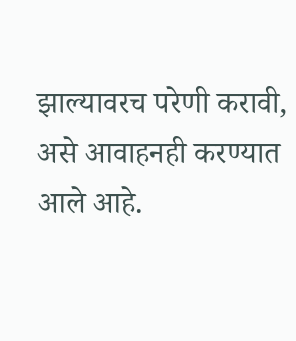झाल्यावरच परेणी करावी, असे आवाहनही करण्यात आले आहे.